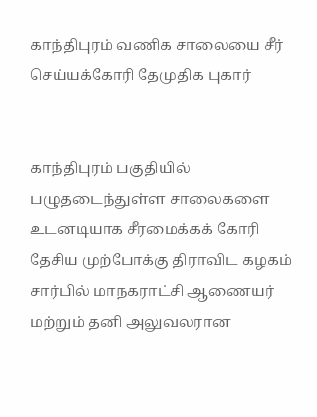காந்திபுரம் வணிக சாலையை சீர் செய்யக்கோரி தேமுதிக புகார்


காந்திபுரம் பகுதியில் பழுதடைந்துள்ள சாலைகளை உடனடியாக சீரமைக்கக் கோரி தேசிய முற்போக்கு திராவிட கழகம் சார்பில் மாநகராட்சி ஆணையர் மற்றும் தனி அலுவலரான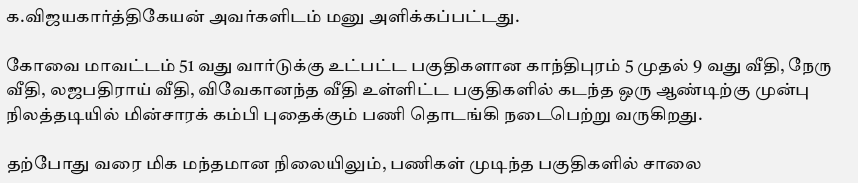க.விஜயகார்த்திகேயன் அவர்களிடம் மனு அளிக்கப்பட்டது.

கோவை மாவட்டம் 51 வது வார்டுக்கு உட்பட்ட பகுதிகளான காந்திபுரம் 5 முதல் 9 வது வீதி, நேரு வீதி, லஜபதிராய் வீதி, விவேகானந்த வீதி உள்ளிட்ட பகுதிகளில் கடந்த ஒரு ஆண்டிற்கு முன்பு நிலத்தடியில் மின்சாரக் கம்பி புதைக்கும் பணி தொடங்கி நடைபெற்று வருகிறது.

தற்போது வரை மிக மந்தமான நிலையிலும், பணிகள் முடிந்த பகுதிகளில் சாலை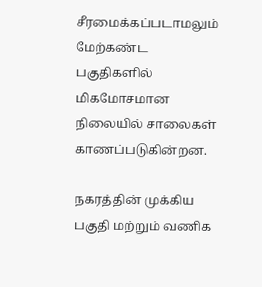சீரமைக்கப்படாமலும் மேற்கண்ட பகுதிகளில் மிகமோசமான நிலையில் சாலைகள் காணப்படுகின்றன.

நகரத்தின் முக்கிய பகுதி மற்றும் வணிக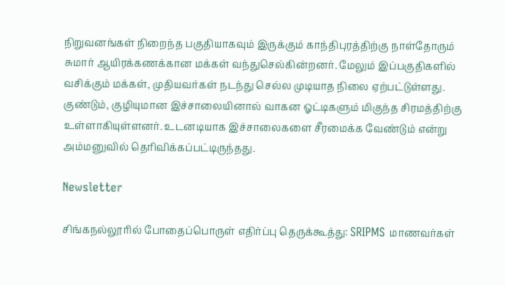நிறுவனங்கள் நிறைந்த பகுதியாகவும் இருக்கும் காந்திபுரத்திற்கு நாள்தோரும் சுமார் ஆயிரக்கணக்கான மக்கள் வந்துசெல்கின்றனர். மேலும் இப்பகுதிகளில் வசிக்கும் மக்கள், முதியவர்கள் நடந்து செல்ல முடியாத நிலை ஏற்பட்டுள்ளது. குண்டும், குழியுமான இச்சாலையினால் வாகன ஓட்டிகளும் மிகுந்த சிரமத்திற்கு உள்ளாகியுள்ளனர். உடனடியாக இச்சாலைகளை சீரமைக்க வேண்டும் என்று அம்மனுவில் தெரிவிக்கப்பட்டிருந்தது.

Newsletter

சிங்கநல்லூரில் போதைப்பொருள் எதிர்ப்பு தெருக்கூத்து: SRIPMS மாணவர்கள்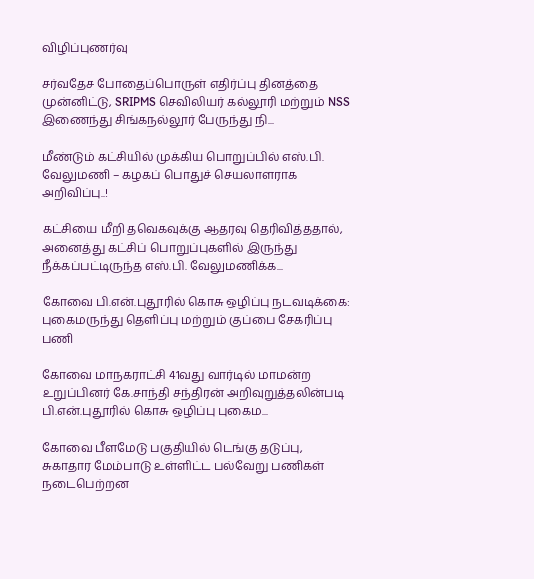விழிப்புணர்வு

சர்வதேச போதைப்பொருள் எதிர்ப்பு தினத்தை முன்னிட்டு, SRIPMS செவிலியர் கல்லூரி மற்றும் NSS இணைந்து சிங்கநல்லூர் பேருந்து நி...

மீண்டும் கட்சியில் முக்கிய பொறுப்பில் எஸ்.பி. வேலுமணி – கழகப் பொதுச் செயலாளராக அறிவிப்பு..!

கட்சியை மீறி தவெகவுக்கு ஆதரவு தெரிவித்ததால், அனைத்து கட்சிப் பொறுப்புகளில் இருந்து நீக்கப்பட்டிருந்த எஸ்.பி. வேலுமணிக்க...

கோவை பி.என்.புதூரில் கொசு ஒழிப்பு நடவடிக்கை: புகைமருந்து தெளிப்பு மற்றும் குப்பை சேகரிப்பு பணி

கோவை மாநகராட்சி 41வது வார்டில் மாமன்ற உறுப்பினர் கே.சாந்தி சந்திரன் அறிவுறுத்தலின்படி பி.என்.புதூரில் கொசு ஒழிப்பு புகைம...

கோவை பீளமேடு பகுதியில் டெங்கு தடுப்பு, சுகாதார மேம்பாடு உள்ளிட்ட பல்வேறு பணிகள் நடைபெற்றன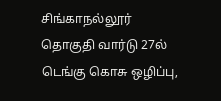சிங்காநல்லூர் தொகுதி வார்டு 27ல் டெங்கு கொசு ஒழிப்பு,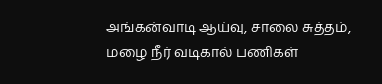அங்கன்வாடி ஆய்வு, சாலை சுத்தம், மழை நீர் வடிகால் பணிகள்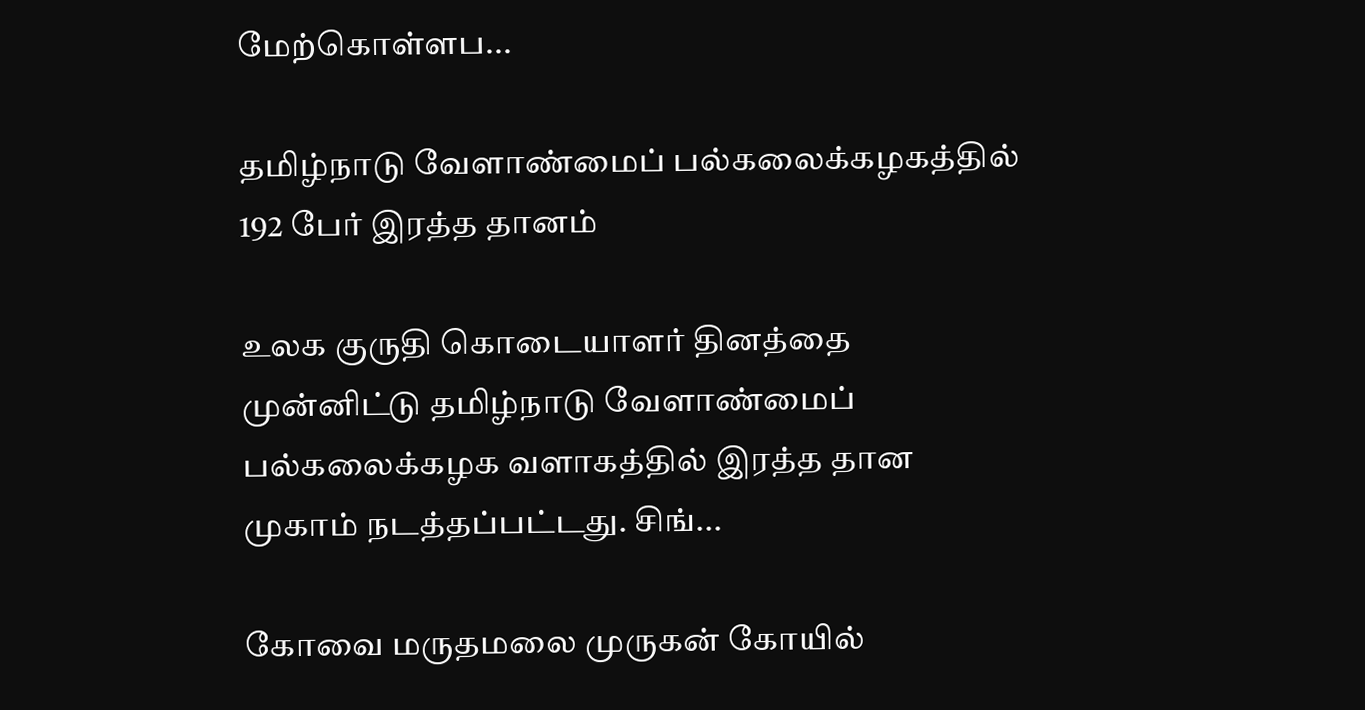மேற்கொள்ளப...

தமிழ்நாடு வேளாண்மைப் பல்கலைக்கழகத்தில் 192 பேர் இரத்த தானம்

உலக குருதி கொடையாளர் தினத்தை முன்னிட்டு தமிழ்நாடு வேளாண்மைப் பல்கலைக்கழக வளாகத்தில் இரத்த தான முகாம் நடத்தப்பட்டது. சிங்...

கோவை மருதமலை முருகன் கோயில்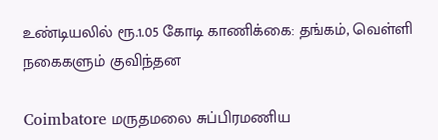உண்டியலில் ரூ.1.05 கோடி காணிக்கை: தங்கம், வெள்ளி நகைகளும் குவிந்தன

Coimbatore மருதமலை சுப்பிரமணிய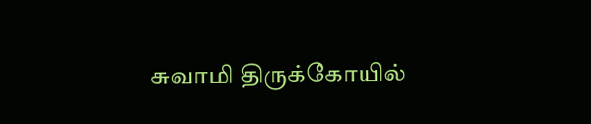சுவாமி திருக்கோயில்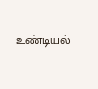உண்டியல்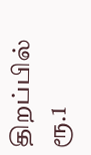திறப்பில் ரூ.1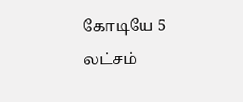கோடியே 5 லட்சம்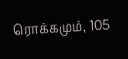ரொக்கமும், 105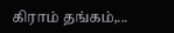கிராம் தங்கம்,...